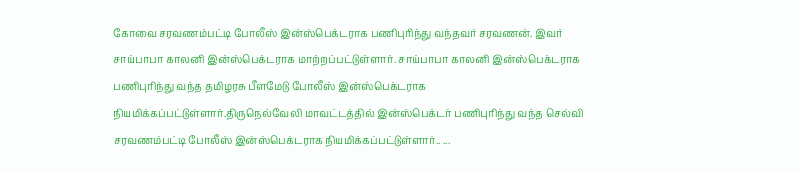கோவை சரவணம்பட்டி போலீஸ் இன்ஸ்பெக்டராக பணிபுரிந்து வந்தவர் சரவணன். இவர் சாய்பாபா காலனி இன்ஸ்பெக்டராக மாற்றப்பட்டுள்ளார். சாய்பாபா காலனி இன்ஸ்பெக்டராக பணிபுரிந்து வந்த தமிழரசு பீளமேடு போலீஸ் இன்ஸ்பெக்டராக நியமிக்கப்பட்டுள்ளார்.திருநெல்வேலி மாவட்டத்தில் இன்ஸ்பெக்டர் பணிபுரிந்து வந்த செல்வி சரவணம்பட்டி போலீஸ் இன்ஸ்பெக்டராக நியமிக்கப்பட்டுள்ளார்.. ...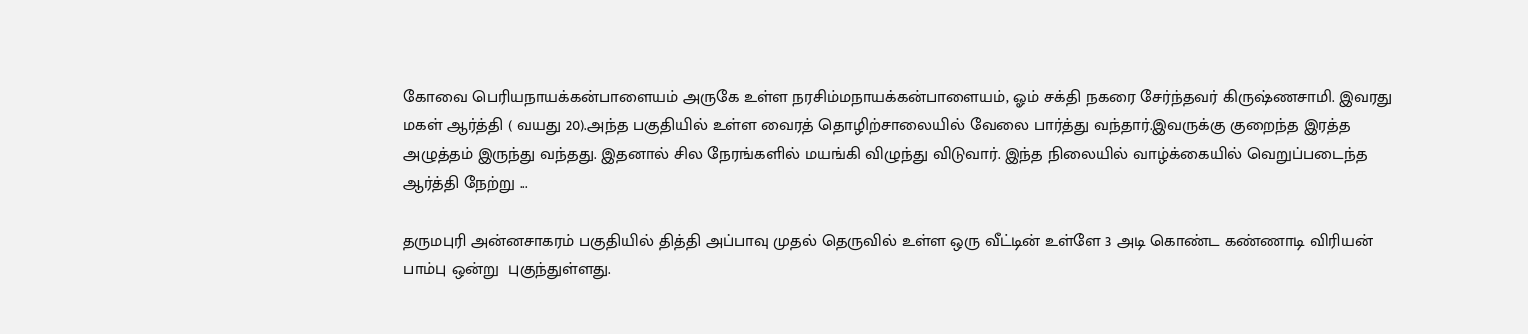கோவை பெரியநாயக்கன்பாளையம் அருகே உள்ள நரசிம்மநாயக்கன்பாளையம், ஓம் சக்தி நகரை சேர்ந்தவர் கிருஷ்ணசாமி. இவரது மகள் ஆர்த்தி ( வயது 20).அந்த பகுதியில் உள்ள வைரத் தொழிற்சாலையில் வேலை பார்த்து வந்தார்.இவருக்கு குறைந்த இரத்த அழுத்தம் இருந்து வந்தது. இதனால் சில நேரங்களில் மயங்கி விழுந்து விடுவார். இந்த நிலையில் வாழ்க்கையில் வெறுப்படைந்த ஆர்த்தி நேற்று ...

தருமபுரி அன்னசாகரம் பகுதியில் தித்தி அப்பாவு முதல் தெருவில் உள்ள ஒரு வீட்டின் உள்ளே 3 அடி கொண்ட கண்ணாடி விரியன் பாம்பு ஒன்று  புகுந்துள்ளது.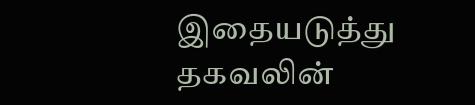இதையடுத்து தகவலின்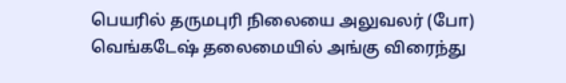பெயரில் தருமபுரி நிலையை அலுவலர் (போ) வெங்கடேஷ் தலைமையில் அங்கு விரைந்து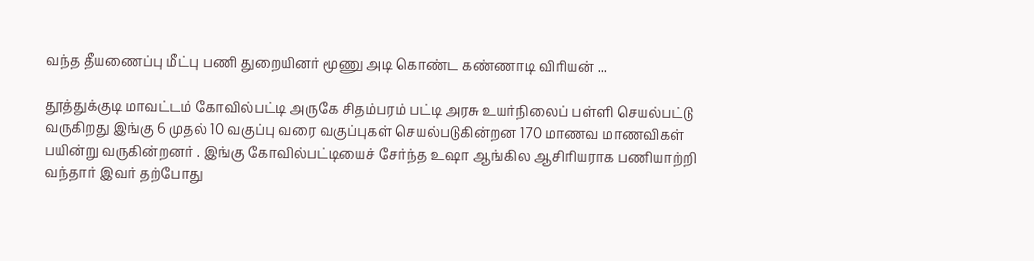வந்த தீயணைப்பு மீட்பு பணி துறையினர் மூணு அடி கொண்ட கண்ணாடி விரியன் ...

தூத்துக்குடி மாவட்டம் கோவில்பட்டி அருகே சிதம்பரம் பட்டி அரசு உயர்நிலைப் பள்ளி செயல்பட்டு வருகிறது இங்கு 6 முதல் 10 வகுப்பு வரை வகுப்புகள் செயல்படுகின்றன 170 மாணவ மாணவிகள் பயின்று வருகின்றனர் . இங்கு கோவில்பட்டியைச் சேர்ந்த உஷா ஆங்கில ஆசிரியராக பணியாற்றி வந்தார் இவர் தற்போது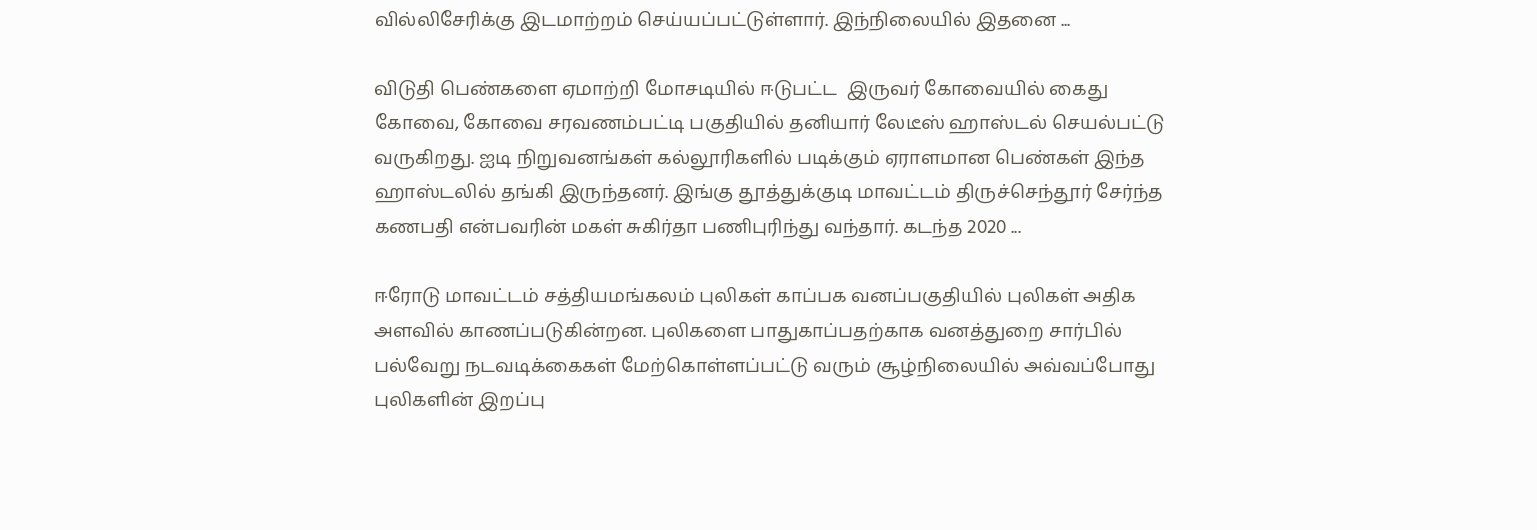வில்லிசேரிக்கு இடமாற்றம் செய்யப்பட்டுள்ளார். இந்நிலையில் இதனை ...

விடுதி பெண்களை ஏமாற்றி மோசடியில் ஈடுபட்ட  இருவர் கோவையில் கைது கோவை, கோவை சரவணம்பட்டி பகுதியில் தனியார் லேடீஸ் ஹாஸ்டல் செயல்பட்டு வருகிறது. ஐடி நிறுவனங்கள் கல்லூரிகளில் படிக்கும் ஏராளமான பெண்கள் இந்த ஹாஸ்டலில் தங்கி இருந்தனர். இங்கு தூத்துக்குடி மாவட்டம் திருச்செந்தூர் சேர்ந்த கணபதி என்பவரின் மகள் சுகிர்தா பணிபுரிந்து வந்தார். கடந்த 2020 ...

ஈரோடு மாவட்டம் சத்தியமங்கலம் புலிகள் காப்பக வனப்பகுதியில் புலிகள் அதிக அளவில் காணப்படுகின்றன. புலிகளை பாதுகாப்பதற்காக வனத்துறை சார்பில் பல்வேறு நடவடிக்கைகள் மேற்கொள்ளப்பட்டு வரும் சூழ்நிலையில் அவ்வப்போது புலிகளின் இறப்பு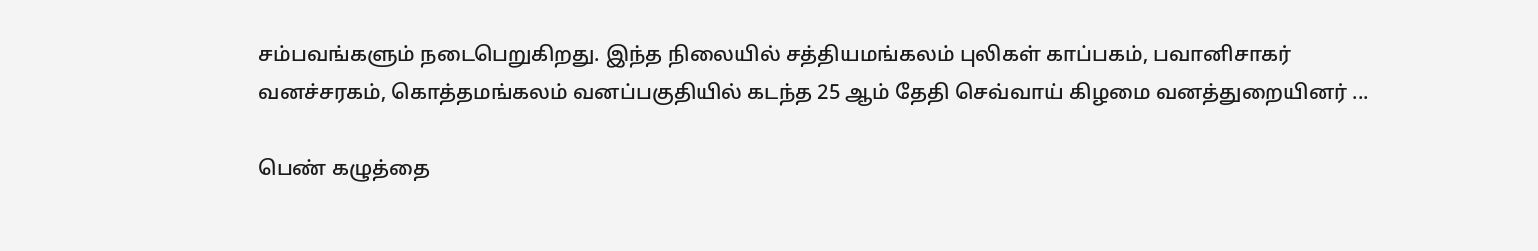சம்பவங்களும் நடைபெறுகிறது. இந்த நிலையில் சத்தியமங்கலம் புலிகள் காப்பகம், பவானிசாகர் வனச்சரகம், கொத்தமங்கலம் வனப்பகுதியில் கடந்த 25 ஆம் தேதி செவ்வாய் கிழமை வனத்துறையினர் ...

பெண் கழுத்தை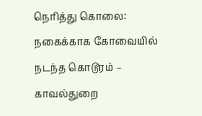நெரித்து கொலை: நகைக்காக கோவையில் நடந்த கொடூரம் – காவல்துறை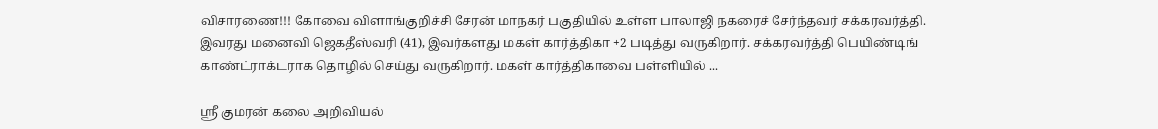விசாரணை!!! கோவை விளாங்குறிச்சி சேரன் மாநகர் பகுதியில் உள்ள பாலாஜி நகரைச் சேர்ந்தவர் சக்கரவர்த்தி. இவரது மனைவி ஜெகதீஸ்வரி (41), இவர்களது மகள் கார்த்திகா +2 படித்து வருகிறார். சக்கரவர்த்தி பெயிண்டிங் காண்ட்ராக்டராக தொழில் செய்து வருகிறார். மகள் கார்த்திகாவை பள்ளியில் ...

ஸ்ரீ குமரன் கலை அறிவியல்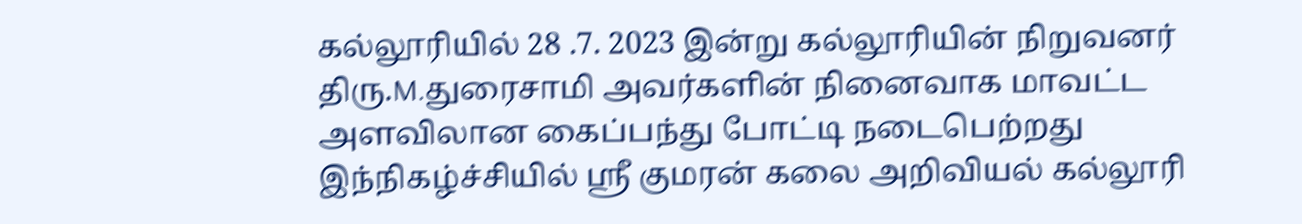கல்லூரியில் 28 .7. 2023 இன்று கல்லூரியின் நிறுவனர் திரு.M.துரைசாமி அவர்களின் நினைவாக மாவட்ட அளவிலான கைப்பந்து போட்டி நடைபெற்றது இந்நிகழ்ச்சியில் ஸ்ரீ குமரன் கலை அறிவியல் கல்லூரி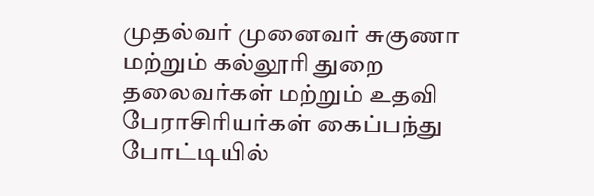முதல்வர் முனைவர் சுகுணா மற்றும் கல்லூரி துறை தலைவர்கள் மற்றும் உதவி பேராசிரியர்கள் கைப்பந்து போட்டியில்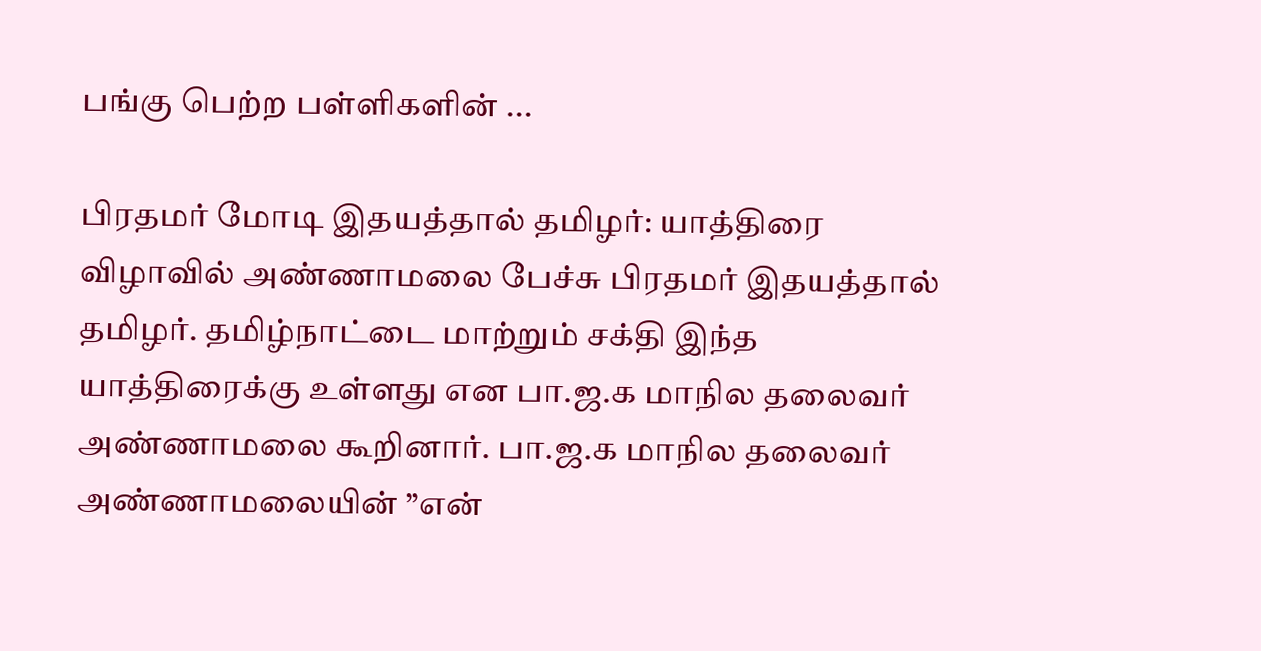பங்கு பெற்ற பள்ளிகளின் ...

பிரதமர் மோடி இதயத்தால் தமிழர்: யாத்திரை விழாவில் அண்ணாமலை பேச்சு பிரதமர் இதயத்தால் தமிழர். தமிழ்நாட்டை மாற்றும் சக்தி இந்த யாத்திரைக்கு உள்ளது என பா.ஜ.க மாநில தலைவர் அண்ணாமலை கூறினார். பா.ஜ.க மாநில தலைவர் அண்ணாமலையின் ”என்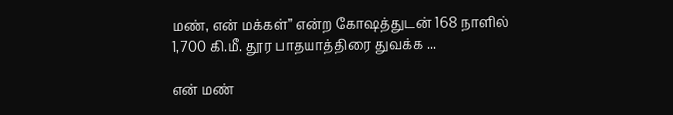மண், என் மக்கள்” என்ற கோஷத்துடன் 168 நாளில் 1,700 கி.மீ. தூர பாதயாத்திரை துவக்க ...

என் மண்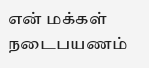என் மக்கள் நடைபயணம்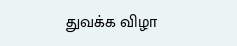துவக்க விழா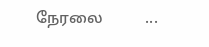நேரலை           ...